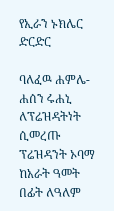የኢራን ኑክሌር ድርድር

ባለፈዉ ሐምሌ-ሐሰን ሩሐኒ ለፕሬዝዳትነት ሲመረጡ ፕሬዝዳንት ኦባማ ከአራት ዓመት በፊት ለዓለም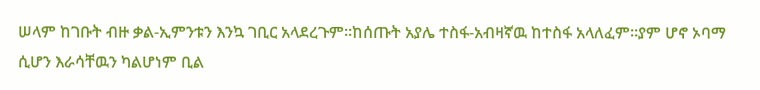ሠላም ከገቡት ብዙ ቃል-ኢምንቱን እንኳ ገቢር አላደረጉም።ከሰጡት አያሌ ተስፋ-አብዛኛዉ ከተስፋ አላለፈም።ያም ሆኖ ኦባማ ሲሆን እራሳቸዉን ካልሆነም ቢል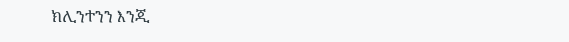ክሊንተንን እንጂ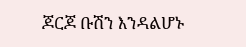ጆርጆ ቡሽን እንዳልሆኑ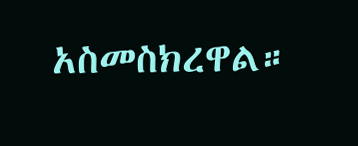አስመስክረዋል።